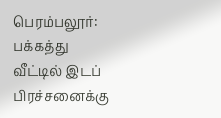பெரம்பலூர்: பக்கத்து வீட்டில் இடப் பிரச்சனைக்கு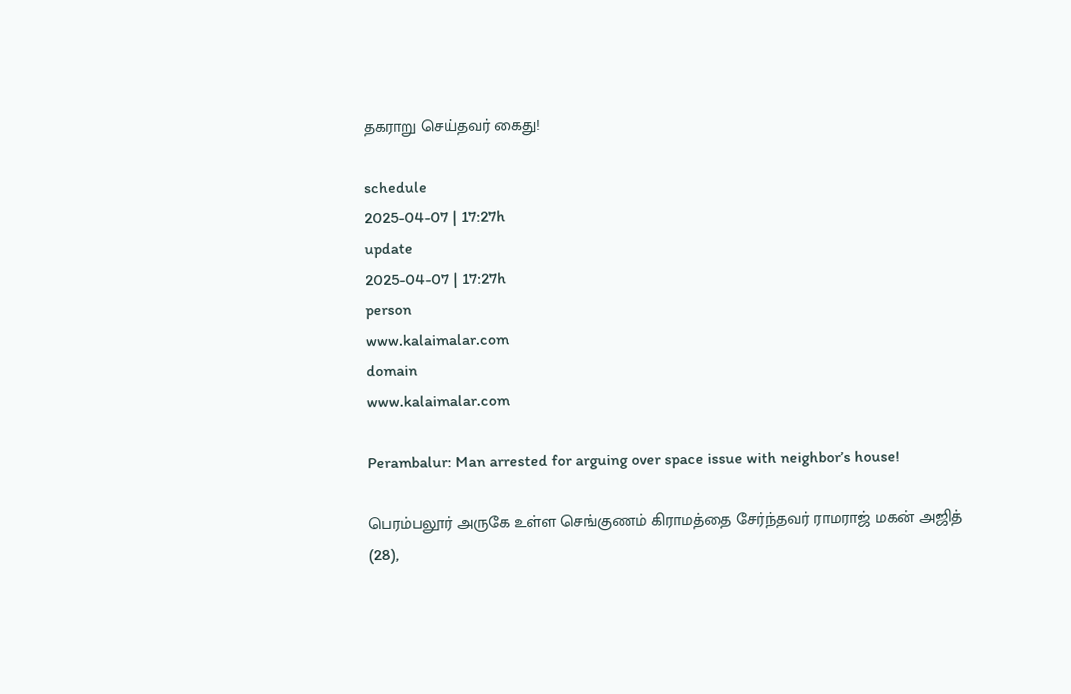தகராறு செய்தவர் கைது!

schedule
2025-04-07 | 17:27h
update
2025-04-07 | 17:27h
person
www.kalaimalar.com
domain
www.kalaimalar.com

Perambalur: Man arrested for arguing over space issue with neighbor’s house!

பெரம்பலூர் அருகே உள்ள செங்குணம் கிராமத்தை சேர்ந்தவர் ராமராஜ் மகன் அஜித் (28),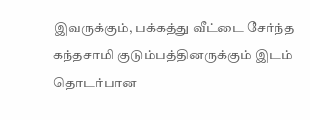இவருக்கும், பக்கத்து வீட்டை சேர்ந்த கந்தசாமி குடும்பத்தினருக்கும் இடம் தொடர்பான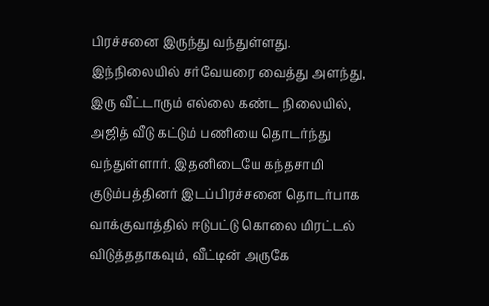பிரச்சனை இருந்து வந்துள்ளது. இந்நிலையில் சர்வேயரை வைத்து அளந்து, இரு வீட்டாரும் எல்லை கண்ட நிலையில், அஜித் வீடு கட்டும் பணியை தொடர்ந்து வந்துள்ளார். இதனிடையே கந்தசாமி குடும்பத்தினர் இடப்பிரச்சனை தொடர்பாக வாக்குவாத்தில் ஈடுபட்டு கொலை மிரட்டல் விடுத்ததாகவும், வீட்டின் அருகே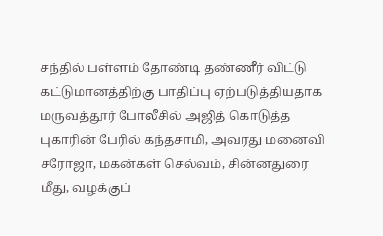சந்தில் பள்ளம் தோண்டி தண்ணீர் விட்டு கட்டுமானத்திற்கு பாதிப்பு ஏற்படுத்தியதாக மருவத்தூர் போலீசில் அஜித் கொடுத்த புகாரின் பேரில் கந்தசாமி, அவரது மனைவி சரோஜா, மகன்கள் செல்வம், சின்னதுரை மீது, வழக்குப்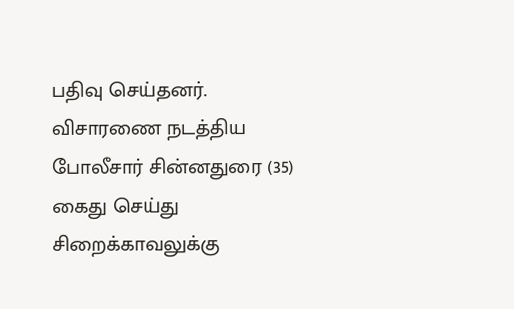பதிவு செய்தனர். விசாரணை நடத்திய போலீசார் சின்னதுரை (35) கைது செய்து சிறைக்காவலுக்கு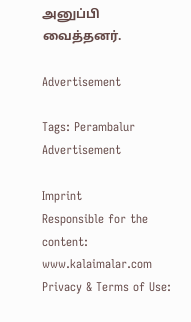அனுப்பி வைத்தனர்.

Advertisement

Tags: Perambalur
Advertisement

Imprint
Responsible for the content:
www.kalaimalar.com
Privacy & Terms of Use: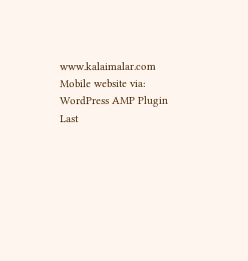www.kalaimalar.com
Mobile website via:
WordPress AMP Plugin
Last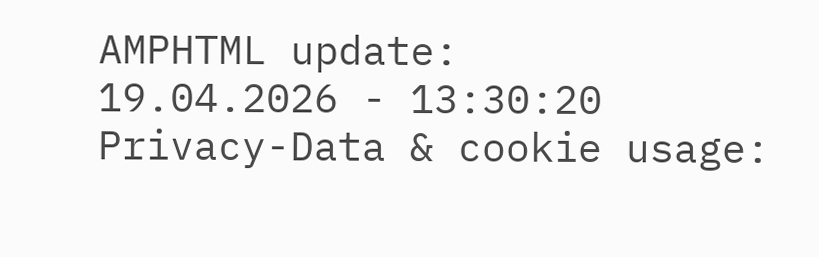AMPHTML update:
19.04.2026 - 13:30:20
Privacy-Data & cookie usage: